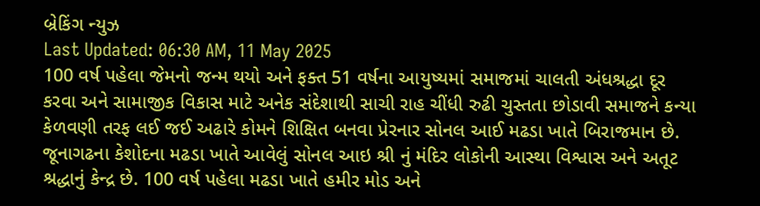બ્રેકિંગ ન્યુઝ
Last Updated: 06:30 AM, 11 May 2025
100 વર્ષ પહેલા જેમનો જન્મ થયો અને ફક્ત 51 વર્ષના આયુષ્યમાં સમાજમાં ચાલતી અંધશ્રદ્ધા દૂર કરવા અને સામાજીક વિકાસ માટે અનેક સંદેશાથી સાચી રાહ ચીંધી રુઢી ચુસ્તતા છોડાવી સમાજને કન્યા કેળવણી તરફ લઈ જઈ અઢારે કોમને શિક્ષિત બનવા પ્રેરનાર સોનલ આઈ મઢડા ખાતે બિરાજમાન છે. જૂનાગઢના કેશોદના મઢડા ખાતે આવેલું સોનલ આઇ શ્રી નું મંદિર લોકોની આસ્થા વિશ્વાસ અને અતૂટ શ્રદ્ધાનું કેન્દ્ર છે. 100 વર્ષ પહેલા મઢડા ખાતે હમીર મોડ અને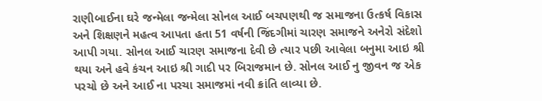રાણીબાઈના ઘરે જન્મેલા જન્મેલા સોનલ આઈ બચપણથી જ સમાજના ઉત્કર્ષ વિકાસ અને શિક્ષણને મહત્વ આપતા હતા 51 વર્ષની જિંદગીમાં ચારણ સમાજને અનેરો સંદેશો આપી ગયા. સોનલ આઈ ચારણ સમાજના દેવી છે ત્યાર પછી આવેલા બનુમા આઇ શ્રી થયા અને હવે કંચન આઇ શ્રી ગાદી પર બિરાજમાન છે. સોનલ આઈ નુ જીવન જ એક પરચો છે અને આઈ ના પરચા સમાજમાં નવી ક્રાંતિ લાવ્યા છે.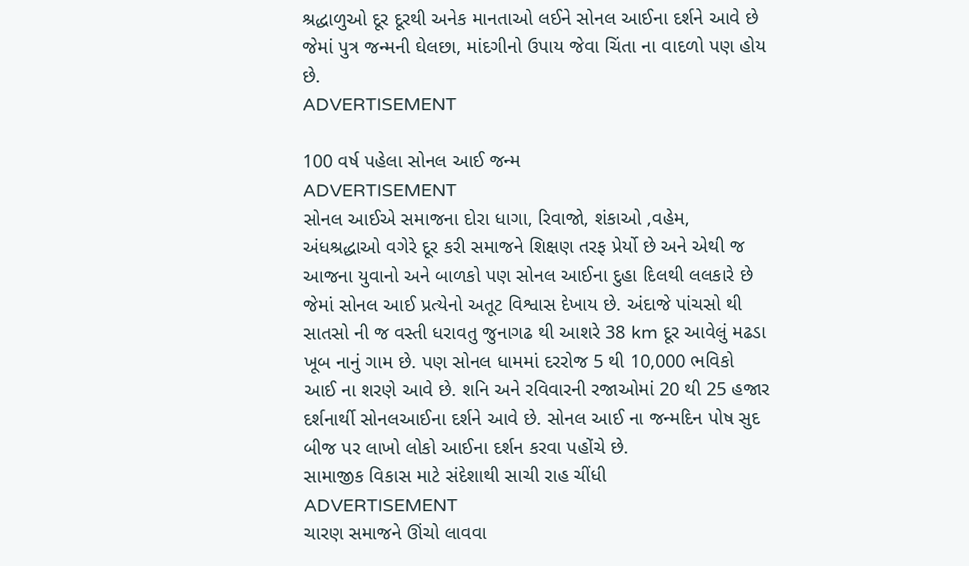શ્રદ્ધાળુઓ દૂર દૂરથી અનેક માનતાઓ લઈને સોનલ આઈના દર્શને આવે છે જેમાં પુત્ર જન્મની ઘેલછા, માંદગીનો ઉપાય જેવા ચિંતા ના વાદળો પણ હોય છે.
ADVERTISEMENT

100 વર્ષ પહેલા સોનલ આઈ જન્મ
ADVERTISEMENT
સોનલ આઈએ સમાજના દોરા ધાગા, રિવાજો, શંકાઓ ,વહેમ, અંધશ્રદ્ધાઓ વગેરે દૂર કરી સમાજને શિક્ષણ તરફ પ્રેર્યો છે અને એથી જ આજના યુવાનો અને બાળકો પણ સોનલ આઈના દુહા દિલથી લલકારે છે જેમાં સોનલ આઈ પ્રત્યેનો અતૂટ વિશ્વાસ દેખાય છે. અંદાજે પાંચસો થી સાતસો ની જ વસ્તી ધરાવતુ જુનાગઢ થી આશરે 38 km દૂર આવેલું મઢડા ખૂબ નાનું ગામ છે. પણ સોનલ ધામમાં દરરોજ 5 થી 10,000 ભવિકો આઈ ના શરણે આવે છે. શનિ અને રવિવારની રજાઓમાં 20 થી 25 હજાર દર્શનાર્થી સોનલઆઈના દર્શને આવે છે. સોનલ આઈ ના જન્મદિન પોષ સુદ બીજ પર લાખો લોકો આઈના દર્શન કરવા પહોંચે છે.
સામાજીક વિકાસ માટે સંદેશાથી સાચી રાહ ચીંધી
ADVERTISEMENT
ચારણ સમાજને ઊંચો લાવવા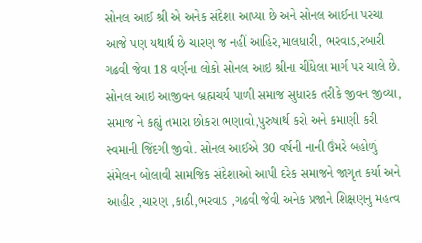સોનલ આઈ શ્રી એ અનેક સંદેશા આપ્યા છે અને સોનલ આઈના પરચા આજે પણ યથાર્થ છે ચારણ જ નહીં આહિર,માલધારી, ભરવાડ,રબારી ગઢવી જેવા 18 વર્ણના લોકો સોનલ આઇ શ્રીના ચીંધેલા માર્ગ પર ચાલે છે. સોનલ આઇ આજીવન બ્રહ્મચર્ય પાળી સમાજ સુધારક તરીકે જીવન જીવ્યા, સમાજ ને કહ્યું તમારા છોકરા ભણાવો,પુરુષાર્થ કરો અને કમાણી કરી સ્વમાની જિંદગી જીવો. સોનલ આઈએ 30 વર્ષની નાની ઉંમરે બહોળું સંમેલન બોલાવી સામજિક સંદેશાઓ આપી દરેક સમાજને જાગૃત કર્યા અને આહીર ,ચારણ ,કાઠી,ભરવાડ ,ગઢવી જેવી અનેક પ્રજાને શિક્ષણનુ મહત્વ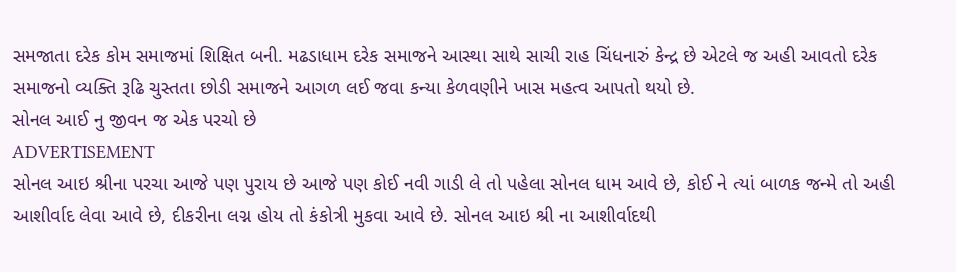સમજાતા દરેક કોમ સમાજમાં શિક્ષિત બની. મઢડાધામ દરેક સમાજને આસ્થા સાથે સાચી રાહ ચિંધનારું કેન્દ્ર છે એટલે જ અહી આવતો દરેક સમાજનો વ્યક્તિ રૂઢિ ચુસ્તતા છોડી સમાજને આગળ લઈ જવા કન્યા કેળવણીને ખાસ મહત્વ આપતો થયો છે.
સોનલ આઈ નુ જીવન જ એક પરચો છે
ADVERTISEMENT
સોનલ આઇ શ્રીના પરચા આજે પણ પુરાય છે આજે પણ કોઈ નવી ગાડી લે તો પહેલા સોનલ ધામ આવે છે, કોઈ ને ત્યાં બાળક જન્મે તો અહી આશીર્વાદ લેવા આવે છે, દીકરીના લગ્ન હોય તો કંકોત્રી મુકવા આવે છે. સોનલ આઇ શ્રી ના આશીર્વાદથી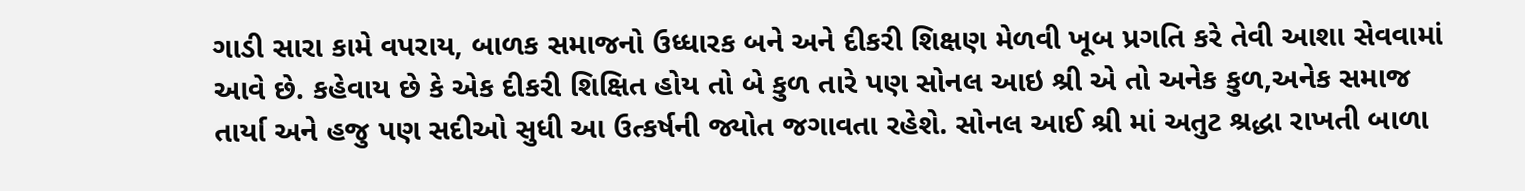ગાડી સારા કામે વપરાય, બાળક સમાજનો ઉધ્ધારક બને અને દીકરી શિક્ષણ મેળવી ખૂબ પ્રગતિ કરે તેવી આશા સેવવામાં આવે છે. કહેવાય છે કે એક દીકરી શિક્ષિત હોય તો બે કુળ તારે પણ સોનલ આઇ શ્રી એ તો અનેક કુળ,અનેક સમાજ તાર્યા અને હજુ પણ સદીઓ સુધી આ ઉત્કર્ષની જ્યોત જગાવતા રહેશે. સોનલ આઈ શ્રી માં અતુટ શ્રદ્ધા રાખતી બાળા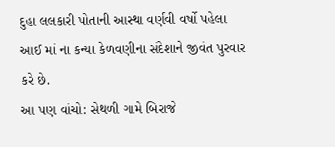દુહા લલકારી પોતાની આસ્થા વર્ણવી વર્ષો પહેલા આઈ માં ના કન્યા કેળવણીના સંદેશાને જીવંત પુરવાર કરે છે.
આ પણ વાંચો: સેથળી ગામે બિરાજે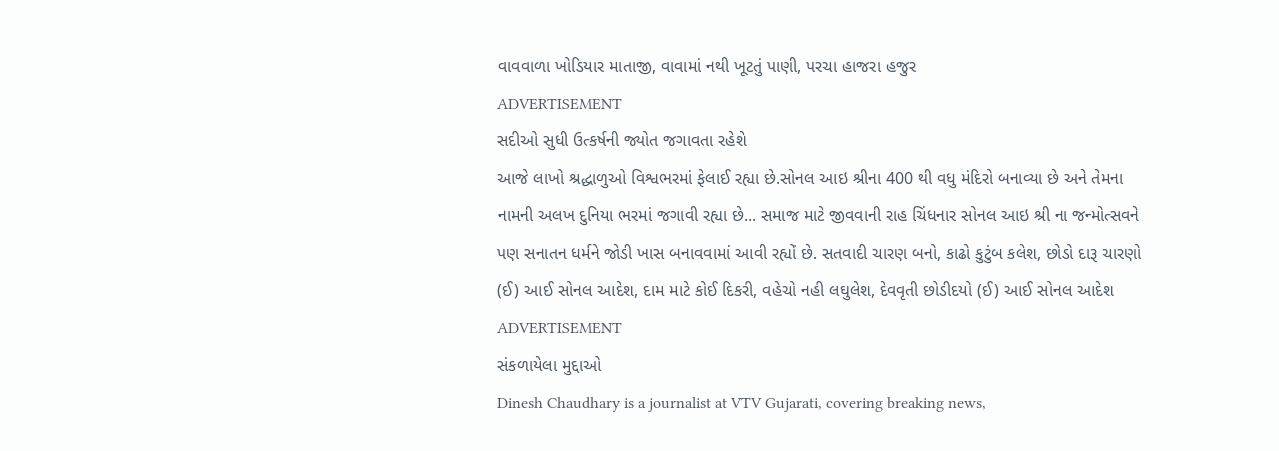વાવવાળા ખોડિયાર માતાજી, વાવામાં નથી ખૂટતું પાણી, પરચા હાજરા હજુર
ADVERTISEMENT
સદીઓ સુધી ઉત્કર્ષની જ્યોત જગાવતા રહેશે
આજે લાખો શ્રદ્ધાળુઓ વિશ્વભરમાં ફેલાઈ રહ્યા છે.સોનલ આઇ શ્રીના 400 થી વધુ મંદિરો બનાવ્યા છે અને તેમના નામની અલખ દુનિયા ભરમાં જગાવી રહ્યા છે... સમાજ માટે જીવવાની રાહ ચિંધનાર સોનલ આઇ શ્રી ના જન્મોત્સવને પણ સનાતન ધર્મને જોડી ખાસ બનાવવામાં આવી રહ્યોં છે. સતવાદી ચારણ બનો, કાઢો કુટુંબ કલેશ, છોડો દારૂ ચારણો (ઈ) આઈ સોનલ આદેશ, દામ માટે કોઈ દિકરી, વહેચો નહી લઘુલેશ, દેવવૃતી છોડીદયો (ઈ) આઈ સોનલ આદેશ
ADVERTISEMENT
સંકળાયેલા મુદ્દાઓ
Dinesh Chaudhary is a journalist at VTV Gujarati, covering breaking news,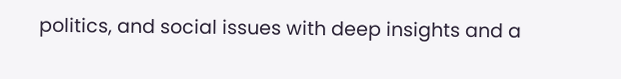politics, and social issues with deep insights and a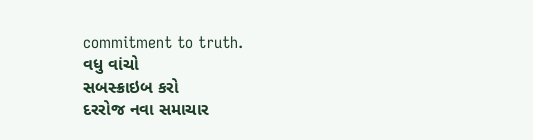commitment to truth.
વધુ વાંચો
સબસ્ક્રાઇબ કરો
દરરોજ નવા સમાચાર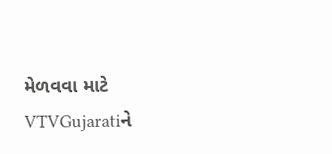મેળવવા માટે VTVGujaratiને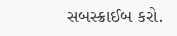સબસ્ક્રાઈબ કરો.